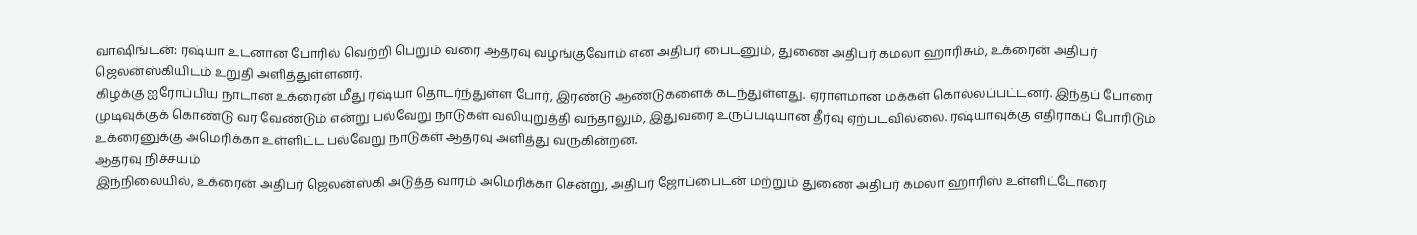வாஷிங்டன்: ரஷ்யா உடனான போரில் வெற்றி பெறும் வரை ஆதரவு வழங்குவோம் என அதிபர் பைடனும், துணை அதிபர் கமலா ஹாரிசும், உக்ரைன் அதிபர் ஜெலன்ஸ்கியிடம் உறுதி அளித்துள்ளனர்.
கிழக்கு ஐரோப்பிய நாடான உக்ரைன் மீது ரஷ்யா தொடர்ந்துள்ள போர், இரண்டு ஆண்டுகளைக் கடந்துள்ளது. ஏராளமான மக்கள் கொல்லப்பட்டனர். இந்தப் போரை முடிவுக்குக் கொண்டு வர வேண்டும் என்று பல்வேறு நாடுகள் வலியுறுத்தி வந்தாலும், இதுவரை உருப்படியான தீர்வு ஏற்படவில்லை. ரஷ்யாவுக்கு எதிராகப் போரிடும் உக்ரைனுக்கு அமெரிக்கா உள்ளிட்ட பல்வேறு நாடுகள் ஆதரவு அளித்து வருகின்றன.
ஆதரவு நிச்சயம்
இந்நிலையில், உக்ரைன் அதிபர் ஜெலன்ஸ்கி அடுத்த வாரம் அமெரிக்கா சென்று, அதிபர் ஜோப்பைடன் மற்றும் துணை அதிபர் கமலா ஹாரிஸ் உள்ளிட்டோரை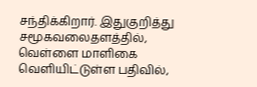சந்திக்கிறார். இதுகுறித்து சமூகவலைதளத்தில், வெள்ளை மாளிகை வெளியிட்டுள்ள பதிவில்,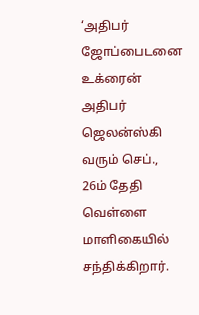‘அதிபர் ஜோப்பைடனை உக்ரைன் அதிபர் ஜெலன்ஸ்கி வரும் செப்., 26ம் தேதி வெள்ளை மாளிகையில் சந்திக்கிறார்.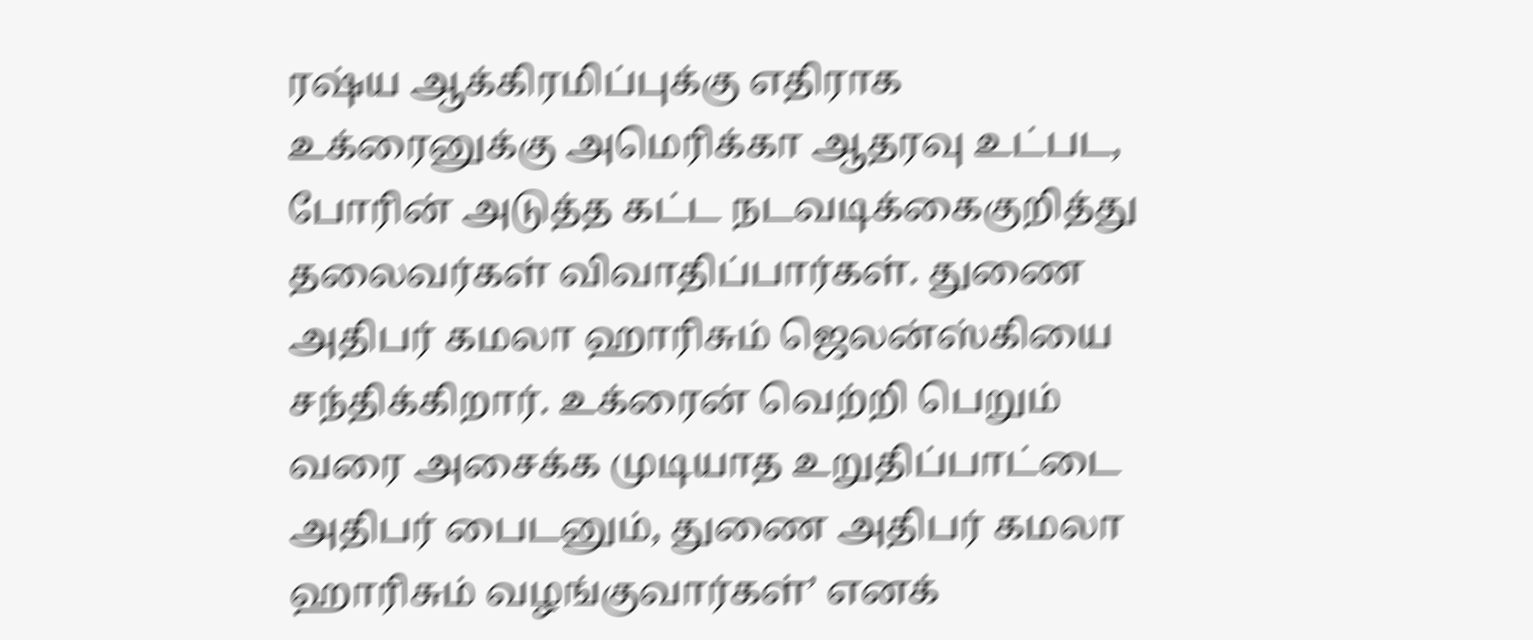ரஷ்ய ஆக்கிரமிப்புக்கு எதிராக உக்ரைனுக்கு அமெரிக்கா ஆதரவு உட்பட, போரின் அடுத்த கட்ட நடவடிக்கைகுறித்து தலைவர்கள் விவாதிப்பார்கள். துணை அதிபர் கமலா ஹாரிசும் ஜெலன்ஸ்கியை சந்திக்கிறார். உக்ரைன் வெற்றி பெறும் வரை அசைக்க முடியாத உறுதிப்பாட்டை அதிபர் பைடனும், துணை அதிபர் கமலா ஹாரிசும் வழங்குவார்கள்’ எனக்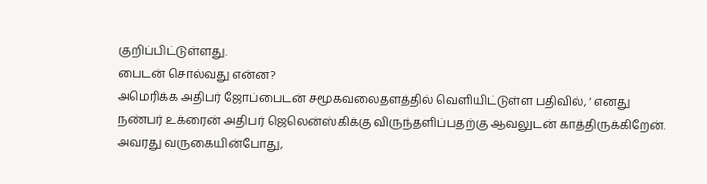குறிப்பிட்டுள்ளது.
பைடன் சொல்வது என்ன?
அமெரிக்க அதிபர் ஜோப்பைடன் சமூகவலைதளத்தில் வெளியிட்டுள்ள பதிவில், ‘ எனது நண்பர் உக்ரைன் அதிபர் ஜெலென்ஸ்கிக்கு விருந்தளிப்பதற்கு ஆவலுடன் காத்திருக்கிறேன். அவரது வருகையின்போது,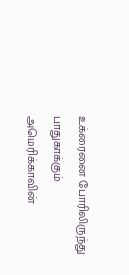உக்ரைனை போரிலிருந்து பாதுகாக்கும் அமெரிக்காவின்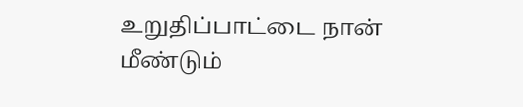உறுதிப்பாட்டை நான் மீண்டும்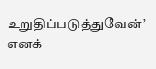உறுதிப்படுத்துவேன்’ எனக்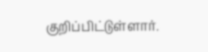குறிப்பிட்டுள்ளார்.